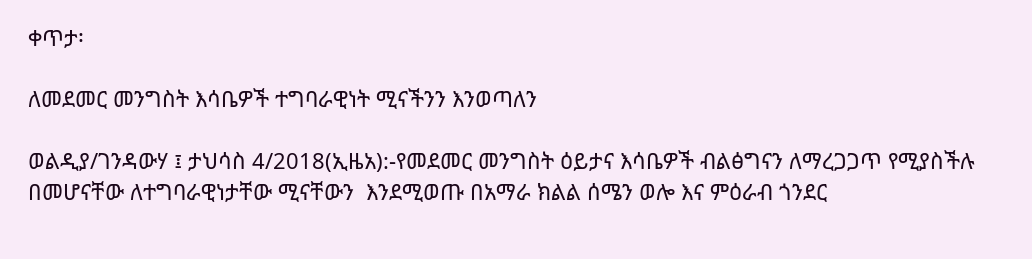ቀጥታ፡

ለመደመር መንግስት እሳቤዎች ተግባራዊነት ሚናችንን እንወጣለን

ወልዲያ/ገንዳውሃ ፤ ታህሳስ 4/2018(ኢዜአ):-የመደመር መንግስት ዕይታና እሳቤዎች ብልፅግናን ለማረጋጋጥ የሚያስችሉ በመሆናቸው ለተግባራዊነታቸው ሚናቸውን  እንደሚወጡ በአማራ ክልል ሰሜን ወሎ እና ምዕራብ ጎንደር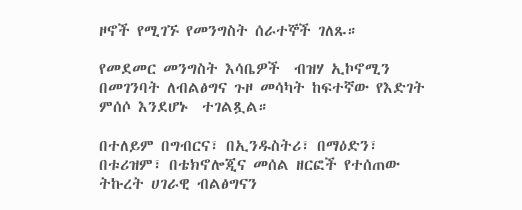ዞኖች የሚገኙ የመንግስት ሰራተኞች ገለጹ።

የመደመር መንግስት እሳቤዎች  ብዝሃ ኢኮኖሚን በመገንባት ለብልፅግና ጉዞ መሳካት ከፍተኛው የእድገት  ምሰሶ እንደሆኑ  ተገልጿል።

በተለይም በግብርና፣ በኢንዱስትሪ፣ በማዕድን፣ በቱሪዝም፣ በቴክኖሎጂና መሰል ዘርፎች የተሰጠው ትኩረት ሀገራዊ ብልፅግናን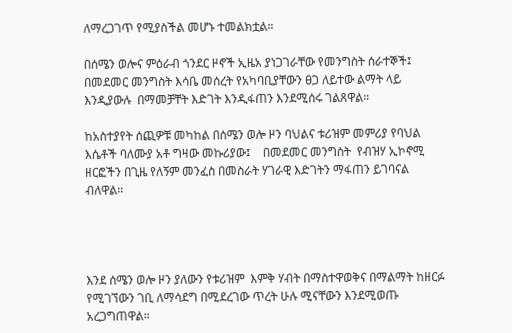ለማረጋገጥ የሚያስችል መሆኑ ተመልክቷል።

በሰሜን ወሎና ምዕራብ ጎንደር ዞኖች ኢዜአ ያነጋገራቸው የመንግስት ሰራተኞች፤  በመደመር መንግስት እሳቤ መሰረት የአካባቢያቸውን ፀጋ ለይተው ልማት ላይ እንዲያውሉ  በማመቻቸት እድገት እንዲፋጠን እንደሚሰሩ ገልጸዋል።

ከአስተያየት ሰጪዎቹ መካከል በሰሜን ወሎ ዞን ባህልና ቱሪዝም መምሪያ የባህል እሴቶች ባለሙያ አቶ ግዛው መኩሪያው፤    በመደመር መንግስት  የብዝሃ ኢኮኖሚ ዘርፎችን በጊዜ የለኝም መንፈስ በመስራት ሃገራዊ እድገትን ማፋጠን ይገባናል ብለዋል።




እንደ ሰሜን ወሎ ዞን ያለውን የቱሪዝም  እምቅ ሃብት በማስተዋወቅና በማልማት ከዘርፉ የሚገኘውን ገቢ ለማሳደግ በሚደረገው ጥረት ሁሉ ሚናቸውን እንደሚወጡ  አረጋግጠዋል።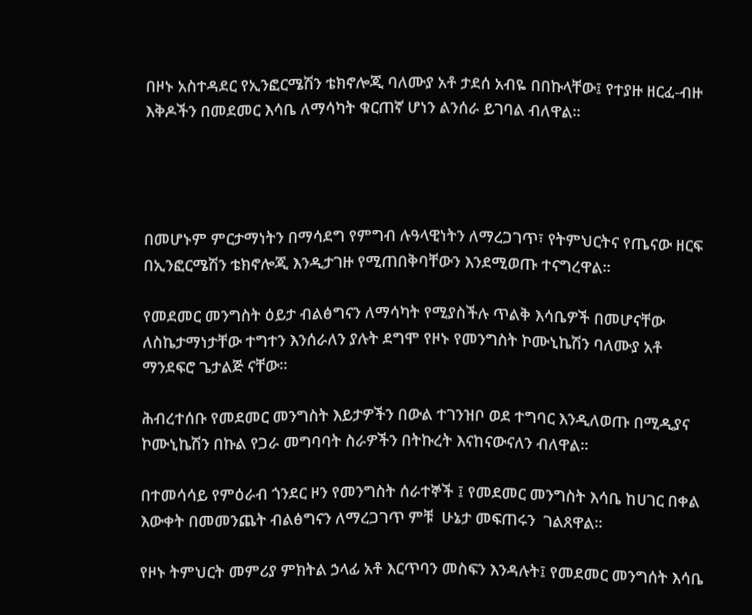በዞኑ አስተዳደር የኢንፎርሜሽን ቴክኖሎጂ ባለሙያ አቶ ታደሰ አብዬ በበኩላቸው፤ የተያዙ ዘርፈ-ብዙ እቅዶችን በመደመር እሳቤ ለማሳካት ቁርጠኛ ሆነን ልንሰራ ይገባል ብለዋል።




በመሆኑም ምርታማነትን በማሳደግ የምግብ ሉዓላዊነትን ለማረጋገጥ፣ የትምህርትና የጤናው ዘርፍ በኢንፎርሜሽን ቴክኖሎጂ እንዲታገዙ የሚጠበቅባቸውን እንደሚወጡ ተናግረዋል።

የመደመር መንግስት ዕይታ ብልፅግናን ለማሳካት የሚያስችሉ ጥልቅ እሳቤዎች በመሆናቸው ለስኬታማነታቸው ተግተን እንሰራለን ያሉት ደግሞ የዞኑ የመንግስት ኮሙኒኬሽን ባለሙያ አቶ ማንደፍሮ ጌታልጅ ናቸው።

ሕብረተሰቡ የመደመር መንግስት እይታዎችን በውል ተገንዝቦ ወደ ተግባር እንዲለወጡ በሚዲያና ኮሙኒኬሽን በኩል የጋራ መግባባት ስራዎችን በትኩረት እናከናውናለን ብለዋል።

በተመሳሳይ የምዕራብ ጎንደር ዞን የመንግስት ሰራተኞች ፤ የመደመር መንግስት እሳቤ ከሀገር በቀል እውቀት በመመንጨት ብልፅግናን ለማረጋገጥ ምቹ  ሁኔታ መፍጠሩን  ገልጸዋል።

የዞኑ ትምህርት መምሪያ ምክትል ኃላፊ አቶ እርጥባን መስፍን እንዳሉት፤ የመደመር መንግሰት እሳቤ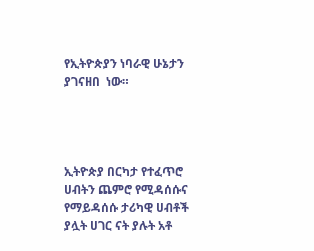የኢትዮጵያን ነባራዊ ሁኔታን ያገናዘበ  ነው።




ኢትዮጵያ በርካታ የተፈጥሮ ሀብትን ጨምሮ የሚዳሰሱና የማይዳሰሱ ታሪካዊ ሀብቶች ያሏት ሀገር ናት ያሉት አቶ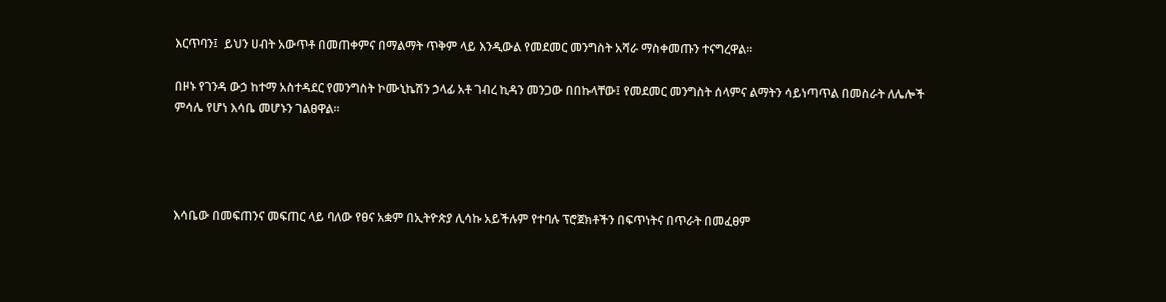እርጥባን፤  ይህን ሀብት አውጥቶ በመጠቀምና በማልማት ጥቅም ላይ እንዲውል የመደመር መንግስት አሻራ ማስቀመጡን ተናግረዋል።

በዞኑ የገንዳ ውኃ ከተማ አስተዳደር የመንግስት ኮሙኒኬሽን ኃላፊ አቶ ገብረ ኪዳን መንጋው በበኩላቸው፤ የመደመር መንግስት ሰላምና ልማትን ሳይነጣጥል በመስራት ለሌሎች ምሳሌ የሆነ እሳቤ መሆኑን ገልፀዋል።




እሳቤው በመፍጠንና መፍጠር ላይ ባለው የፀና አቋም በኢትዮጵያ ሊሳኩ አይችሉም የተባሉ ፕሮጀክቶችን በፍጥነትና በጥራት በመፈፀም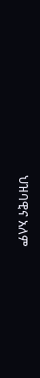ህዝባዊና አለም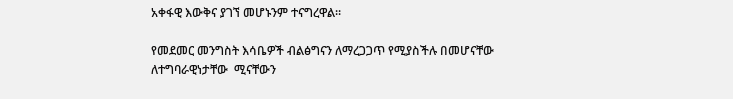አቀፋዊ እውቅና ያገኘ መሆኑንም ተናግረዋል።

የመደመር መንግስት እሳቤዎች ብልፅግናን ለማረጋጋጥ የሚያስችሉ በመሆናቸው ለተግባራዊነታቸው  ሚናቸውን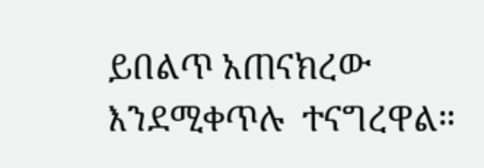ይበልጥ አጠናክረው እንደሚቀጥሉ  ተናግረዋል።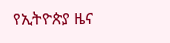የኢትዮጵያ ዜና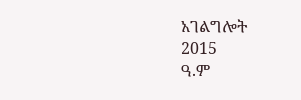አገልግሎት
2015
ዓ.ም